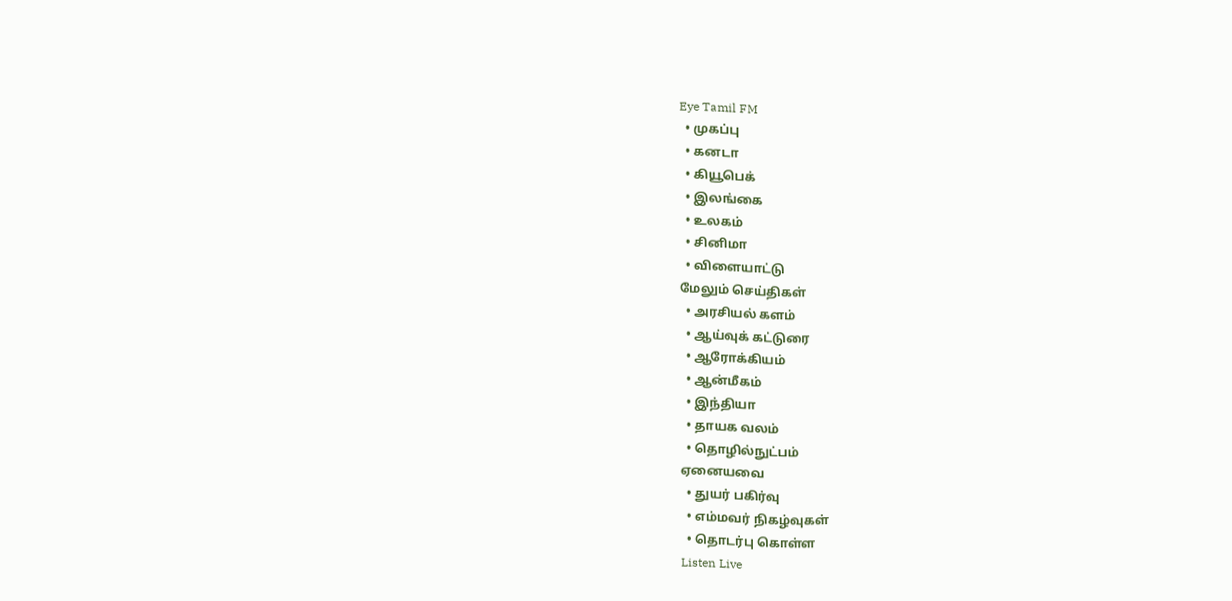Eye Tamil FM
  • முகப்பு
  • கனடா
  • கியூபெக்
  • இலங்கை
  • உலகம்
  • சினிமா
  • விளையாட்டு
மேலும் செய்திகள்
  • அரசியல் களம்
  • ஆய்வுக் கட்டுரை
  • ஆரோக்கியம்
  • ஆன்மீகம்
  • இந்தியா
  • தாயக வலம்
  • தொழில்நுட்பம்
ஏனையவை
  • துயர் பகிர்வு
  • எம்மவர் நிகழ்வுகள்
  • தொடர்பு கொள்ள
Listen Live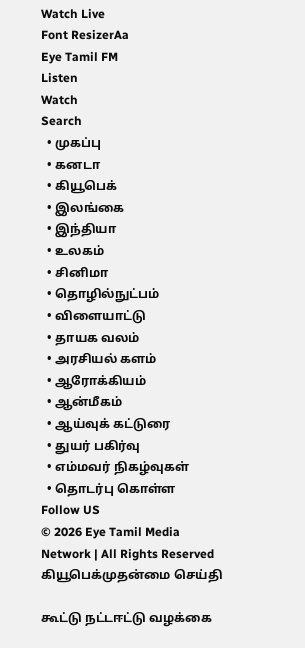Watch Live
Font ResizerAa
Eye Tamil FM
Listen
Watch
Search
  • முகப்பு
  • கனடா
  • கியூபெக்
  • இலங்கை
  • இந்தியா
  • உலகம்
  • சினிமா
  • தொழில்நுட்பம்
  • விளையாட்டு
  • தாயக வலம்
  • அரசியல் களம்
  • ஆரோக்கியம்
  • ஆன்மீகம்
  • ஆய்வுக் கட்டுரை
  • துயர் பகிர்வு
  • எம்மவர் நிகழ்வுகள்
  • தொடர்பு கொள்ள
Follow US
© 2026 Eye Tamil Media Network | All Rights Reserved
கியூபெக்முதன்மை செய்தி

கூட்டு நட்டஈட்டு வழக்கை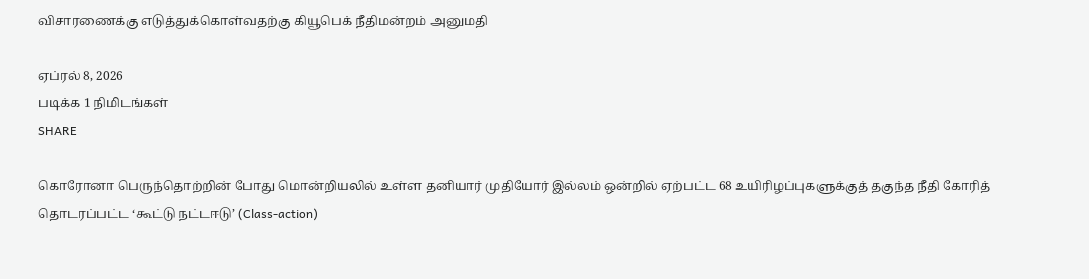விசாரணைக்கு எடுத்துக்கொள்வதற்கு கியூபெக் நீதிமன்றம் அனுமதி

ஏப்ரல் 8, 2026
படிக்க 1 நிமிடங்கள்
SHARE

கொரோனா பெருந்தொற்றின் போது மொன்றியலில் உள்ள தனியார் முதியோர் இல்லம் ஒன்றில் ஏற்பட்ட 68 உயிரிழப்புகளுக்குத் தகுந்த நீதி கோரித் தொடரப்பட்ட ‘கூட்டு நட்டஈடு’ (Class-action)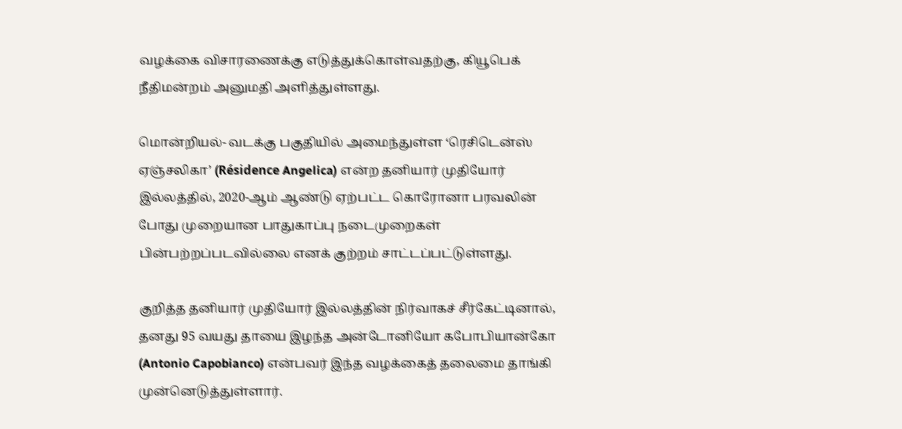வழக்கை விசாரணைக்கு எடுத்துக்கொள்வதற்கு, கியூபெக் நீதிமன்றம் அனுமதி அளித்துள்ளது.

மொன்றியல்- வடக்கு பகுதியில் அமைந்துள்ள ‘ரெசிடென்ஸ் ஏஞ்சலிகா’ (Résidence Angelica) என்ற தனியார் முதியோர் இல்லத்தில், 2020-ஆம் ஆண்டு ஏற்பட்ட கொரோனா பரவலின் போது முறையான பாதுகாப்பு நடைமுறைகள் பின்பற்றப்படவில்லை எனக் குற்றம் சாட்டப்பட்டுள்ளது.

குறித்த தனியார் முதியோர் இல்லத்தின் நிர்வாகச் சீர்கேட்டினால், தனது 95 வயது தாயை இழந்த அன்டோனியோ கபோபியான்கோ (Antonio Capobianco) என்பவர் இந்த வழக்கைத் தலைமை தாங்கி முன்னெடுத்துள்ளார்.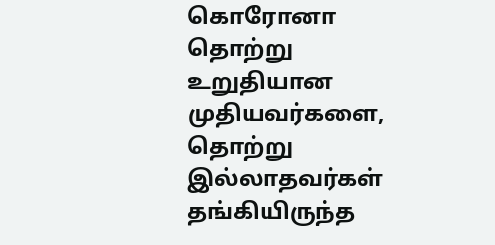கொரோனா தொற்று உறுதியான முதியவர்களை, தொற்று இல்லாதவர்கள் தங்கியிருந்த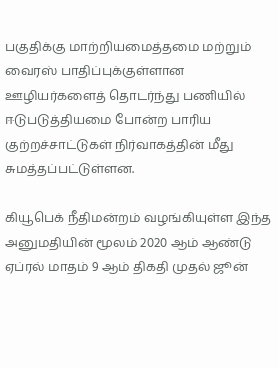பகுதிக்கு மாற்றியமைத்தமை மற்றும் வைரஸ் பாதிப்புக்குள்ளான ஊழியர்களைத் தொடர்ந்து பணியில் ஈடுபடுத்தியமை போன்ற பாரிய குற்றச்சாட்டுகள் நிர்வாகத்தின் மீது சுமத்தப்பட்டுள்ளன.

கியூபெக் நீதிமன்றம் வழங்கியுள்ள இந்த அனுமதியின் மூலம் 2020 ஆம் ஆண்டு ஏப்ரல் மாதம் 9 ஆம் திகதி முதல் ஜூன்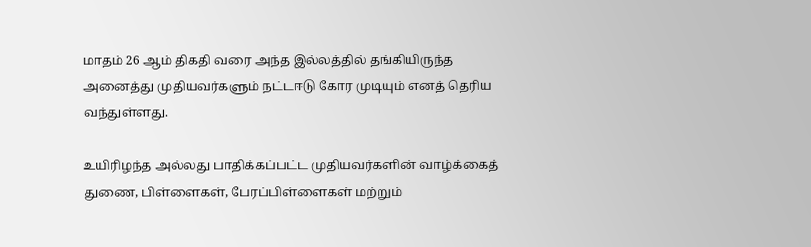மாதம் 26 ஆம் திகதி வரை அந்த இல்லத்தில் தங்கியிருந்த அனைத்து முதியவர்களும் நட்டஈடு கோர முடியும் எனத் தெரிய வந்துள்ளது.

உயிரிழந்த அல்லது பாதிக்கப்பட்ட முதியவர்களின் வாழ்க்கைத் துணை, பிள்ளைகள், பேரப்பிள்ளைகள் மற்றும்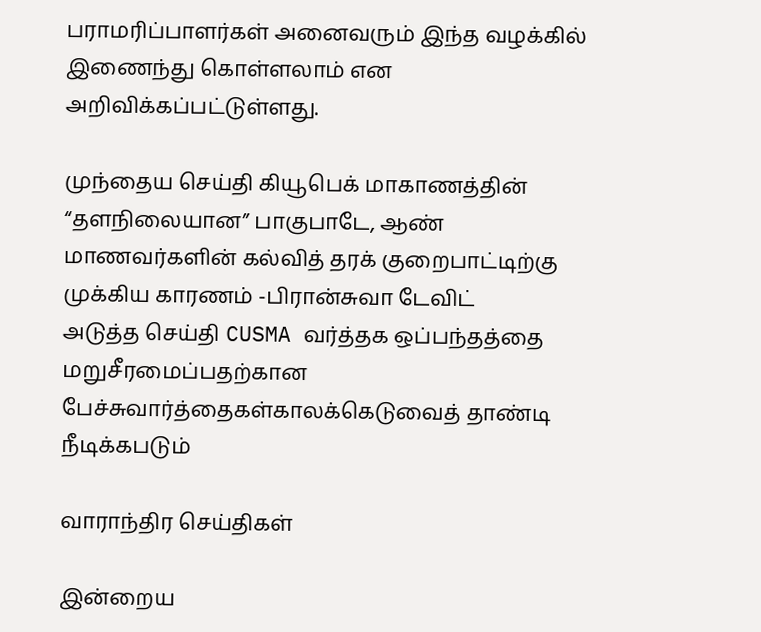பராமரிப்பாளர்கள் அனைவரும் இந்த வழக்கில் இணைந்து கொள்ளலாம் என அறிவிக்கப்பட்டுள்ளது.

முந்தைய செய்தி கியூபெக் மாகாணத்தின் “தளநிலையான” பாகுபாடே, ஆண் மாணவர்களின் கல்வித் தரக் குறைபாட்டிற்கு முக்கிய காரணம் -பிரான்சுவா டேவிட்
அடுத்த செய்தி CUSMA வர்த்தக ஒப்பந்தத்தை மறுசீரமைப்பதற்கான பேச்சுவார்த்தைகள்காலக்கெடுவைத் தாண்டி நீடிக்கபடும்

வாராந்திர செய்திகள்

இன்றைய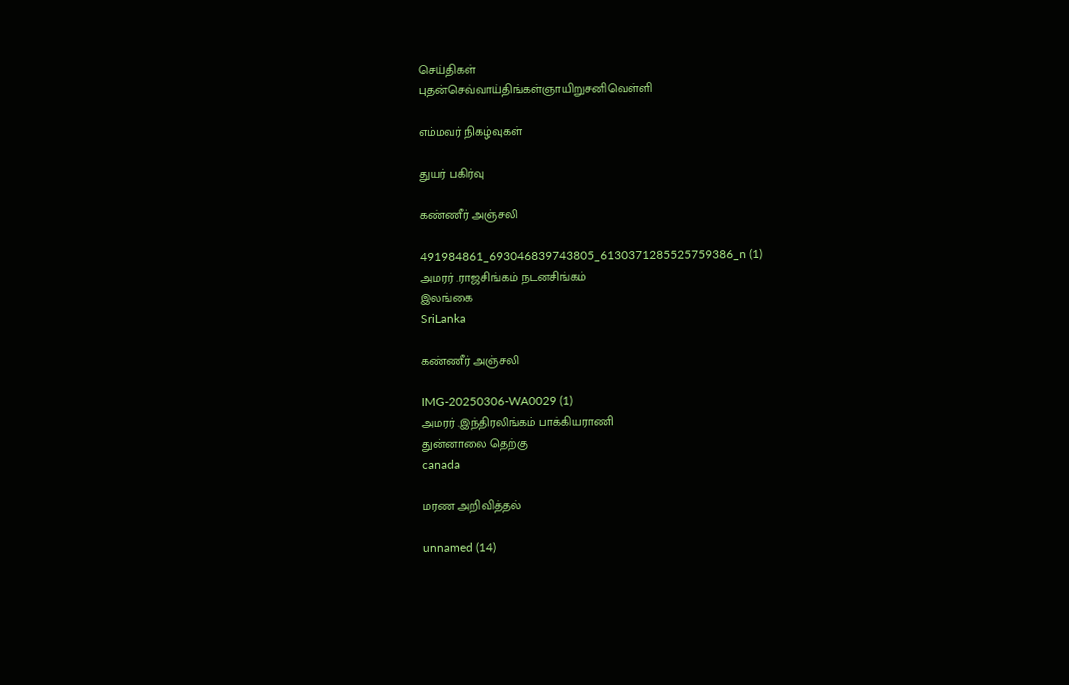செய்திகள்
புதன்செவ்வாய்திங்கள்ஞாயிறுசனிவெள்ளி

எம்மவர் நிகழ்வுகள்

துயர் பகிர்வு

கண்ணீர் அஞ்சலி

491984861_693046839743805_6130371285525759386_n (1)
அமரர் .ராஜசிங்கம் நடனசிங்கம்
இலங்கை
SriLanka

கண்ணீர் அஞ்சலி

IMG-20250306-WA0029 (1)
அமரர் .இந்திரலிங்கம் பாக்கியராணி
துன்னாலை தெற்கு
canada

மரண அறிவித்தல்

unnamed (14)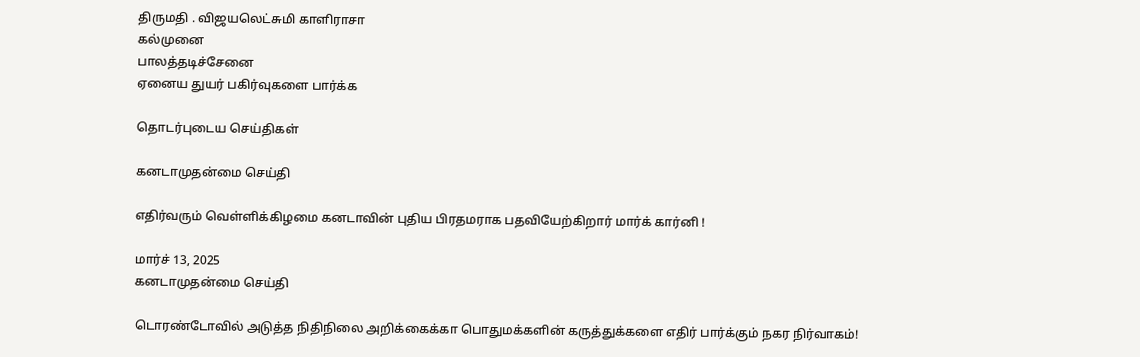திருமதி . விஜயலெட்சுமி காளிராசா
கல்முனை
பாலத்தடிச்சேனை
ஏனைய துயர் பகிர்வுகளை பார்க்க

தொடர்புடைய செய்திகள்

கனடாமுதன்மை செய்தி

எதிர்வரும் வெள்ளிக்கிழமை கனடாவின் புதிய பிரதமராக பதவியேற்கிறார் மார்க் கார்னி !

மார்ச் 13, 2025
கனடாமுதன்மை செய்தி

டொரண்டோவில் அடுத்த நிதிநிலை அறிக்கைக்கா பொதுமக்களின் கருத்துக்களை எதிர் பார்க்கும் நகர நிர்வாகம்!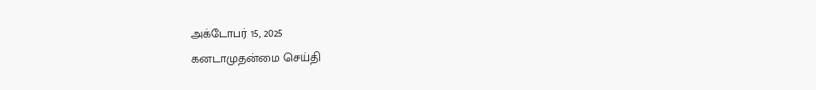அக்டோபர் 15, 2025
கனடாமுதன்மை செய்தி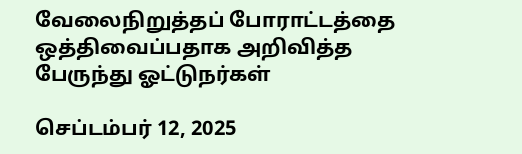வேலைநிறுத்தப் போராட்டத்தை ஒத்திவைப்பதாக அறிவித்த பேருந்து ஓட்டுநர்கள்

செப்டம்பர் 12, 2025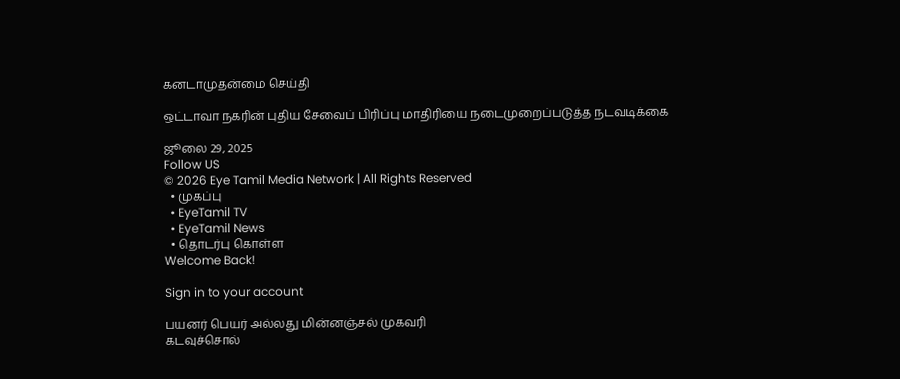கனடாமுதன்மை செய்தி

ஒட்டாவா நகரின் புதிய சேவைப் பிரிப்பு மாதிரியை நடைமுறைப்படுத்த நடவடிக்கை

ஜூலை 29, 2025
Follow US
© 2026 Eye Tamil Media Network | All Rights Reserved
  • முகப்பு
  • EyeTamil TV
  • EyeTamil News
  • தொடர்பு கொள்ள
Welcome Back!

Sign in to your account

பயனர் பெயர் அல்லது மின்னஞ்சல் முகவரி
கடவுச்சொல்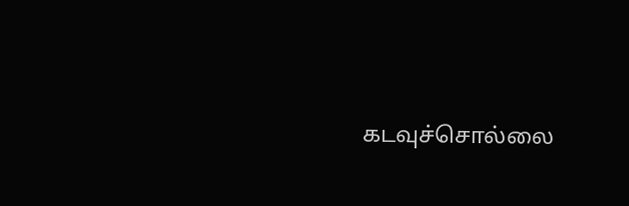கடவுச்சொல்லை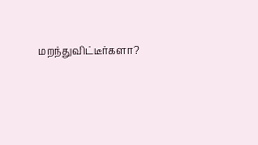மறந்துவிட்டீர்களா?